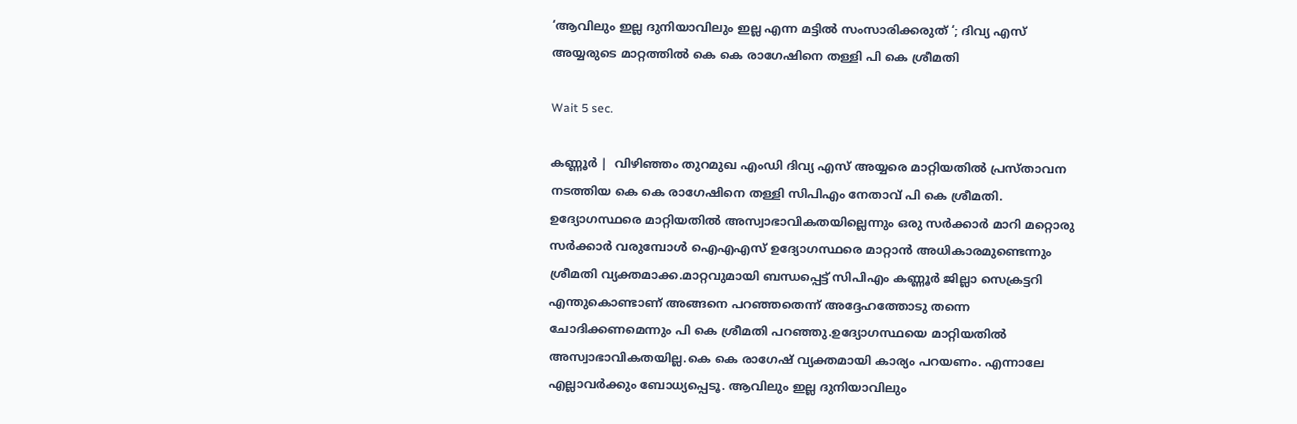‘ആവിലും ഇല്ല ദുനിയാവിലും ഇല്ല എന്ന മട്ടില്‍ സംസാരിക്കരുത് ‘; ദിവ്യ എസ് അയ്യരുടെ മാറ്റത്തില്‍ കെ കെ രാഗേഷിനെ തള്ളി പി കെ ശ്രീമതി

Wait 5 sec.

കണ്ണൂര്‍ |  വിഴിഞ്ഞം തുറമുഖ എംഡി ദിവ്യ എസ് അയ്യരെ മാറ്റിയതില്‍ പ്രസ്താവന നടത്തിയ കെ കെ രാഗേഷിനെ തള്ളി സിപിഎം നേതാവ് പി കെ ശ്രീമതി. ഉദ്യോഗസ്ഥരെ മാറ്റിയതില്‍ അസ്വാഭാവികതയില്ലെന്നും ഒരു സര്‍ക്കാര്‍ മാറി മറ്റൊരു സര്‍ക്കാര്‍ വരുമ്പോള്‍ ഐഎഎസ് ഉദ്യോഗസ്ഥരെ മാറ്റാന്‍ അധികാരമുണ്ടെന്നും ശ്രീമതി വ്യക്തമാക്ക.മാറ്റവുമായി ബന്ധപ്പെട്ട് സിപിഎം കണ്ണൂര്‍ ജില്ലാ സെക്രട്ടറി എന്തുകൊണ്ടാണ് അങ്ങനെ പറഞ്ഞതെന്ന് അദ്ദേഹത്തോടു തന്നെ ചോദിക്കണമെന്നും പി കെ ശ്രീമതി പറഞ്ഞു.ഉദ്യോഗസ്ഥയെ മാറ്റിയതില്‍ അസ്വാഭാവികതയില്ല.കെ കെ രാഗേഷ് വ്യക്തമായി കാര്യം പറയണം. എന്നാലേ എല്ലാവര്‍ക്കും ബോധ്യപ്പെടൂ. ആവിലും ഇല്ല ദുനിയാവിലും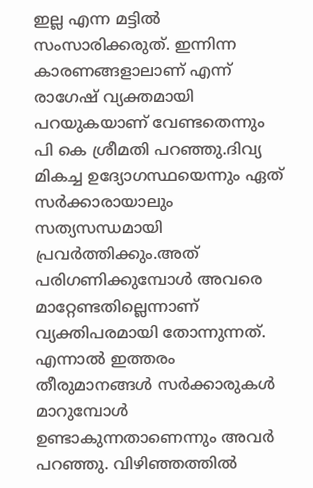ഇല്ല എന്ന മട്ടില്‍ സംസാരിക്കരുത്. ഇന്നിന്ന കാരണങ്ങളാലാണ് എന്ന് രാഗേഷ് വ്യക്തമായി പറയുകയാണ് വേണ്ടതെന്നും പി കെ ശ്രീമതി പറഞ്ഞു.ദിവ്യ മികച്ച ഉദ്യോഗസ്ഥയെന്നും ഏത് സര്‍ക്കാരായാലും സത്യസന്ധമായി പ്രവര്‍ത്തിക്കും.അത് പരിഗണിക്കുമ്പോള്‍ അവരെ മാറ്റേണ്ടതില്ലെന്നാണ് വ്യക്തിപരമായി തോന്നുന്നത്. എന്നാല്‍ ഇത്തരം തീരുമാനങ്ങള്‍ സര്‍ക്കാരുകള്‍ മാറുമ്പോള്‍ ഉണ്ടാകുന്നതാണെന്നും അവര്‍ പറഞ്ഞു. വിഴിഞ്ഞത്തില്‍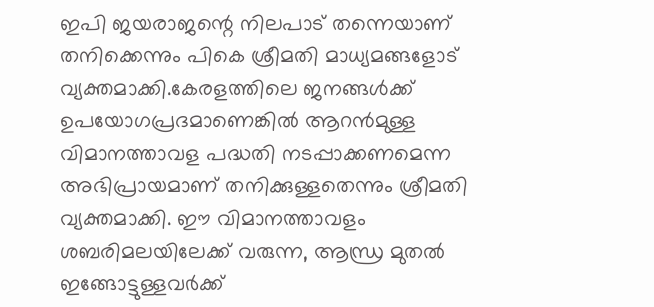ഇപി ജയരാജന്റെ നിലപാട് തന്നെയാണ് തനിക്കെന്നും പികെ ശ്രീമതി മാധ്യമങ്ങളോട് വ്യക്തമാക്കി.കേരളത്തിലെ ജനങ്ങള്‍ക്ക് ഉപയോഗപ്രദമാണെങ്കില്‍ ആറന്‍മുള്ള വിമാനത്താവള പദ്ധതി നടപ്പാക്കണമെന്ന അഭിപ്രായമാണ് തനിക്കുള്ളതെന്നും ശ്രീമതി വ്യക്തമാക്കി. ഈ വിമാനത്താവളം ശബരിമലയിലേക്ക് വരുന്ന, ആന്ധ്ര മുതല്‍ ഇങ്ങോട്ടുള്ളവര്‍ക്ക്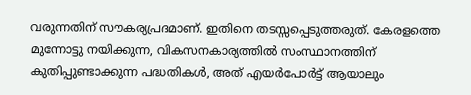വരുന്നതിന് സൗകര്യപ്രദമാണ്. ഇതിനെ തടസ്സപ്പെടുത്തരുത്. കേരളത്തെ മുന്നോട്ടു നയിക്കുന്ന, വികസനകാര്യത്തില്‍ സംസ്ഥാനത്തിന് കുതിപ്പുണ്ടാക്കുന്ന പദ്ധതികള്‍, അത് എയര്‍പോര്‍ട്ട് ആയാലും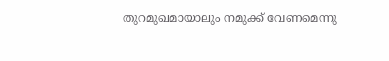തുറമുഖമായാലും നമുക്ക് വേണമെന്നു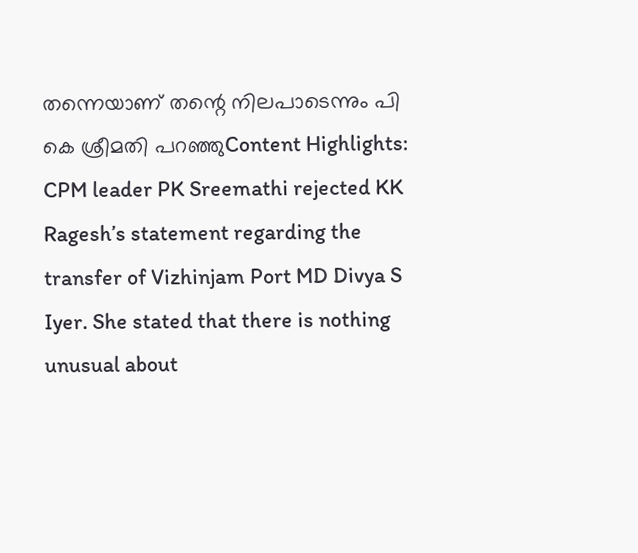തന്നെയാണ് തന്റെ നിലപാടെന്നും പി കെ ശ്രീമതി പറഞ്ഞുContent Highlights: CPM leader PK Sreemathi rejected KK Ragesh’s statement regarding the transfer of Vizhinjam Port MD Divya S Iyer. She stated that there is nothing unusual about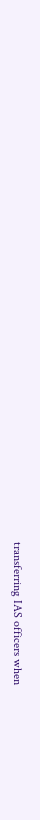transferring IAS officers when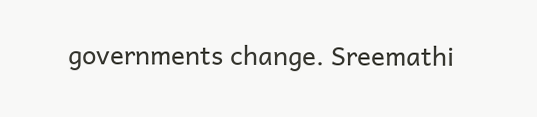governments change. Sreemathi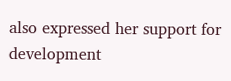also expressed her support for development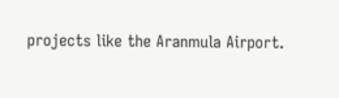projects like the Aranmula Airport.